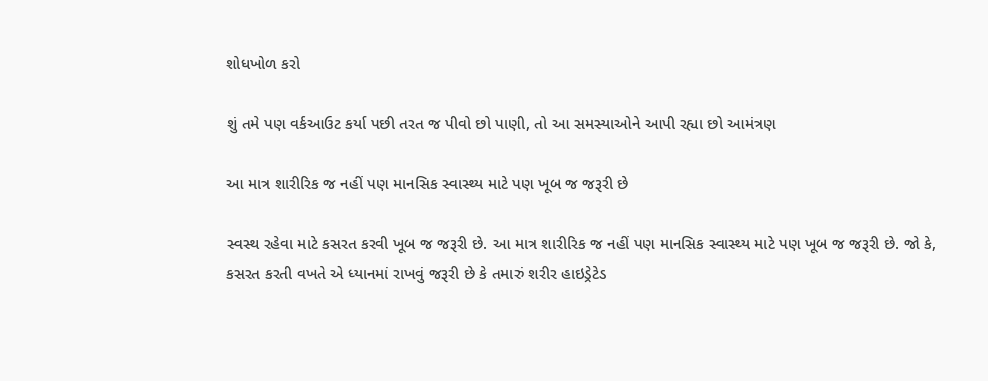શોધખોળ કરો

શું તમે પણ વર્કઆઉટ કર્યા પછી તરત જ પીવો છો પાણી, તો આ સમસ્યાઓને આપી રહ્યા છો આમંત્રણ

આ માત્ર શારીરિક જ નહીં પણ માનસિક સ્વાસ્થ્ય માટે પણ ખૂબ જ જરૂરી છે

સ્વસ્થ રહેવા માટે કસરત કરવી ખૂબ જ જરૂરી છે. આ માત્ર શારીરિક જ નહીં પણ માનસિક સ્વાસ્થ્ય માટે પણ ખૂબ જ જરૂરી છે. જો કે, કસરત કરતી વખતે એ ધ્યાનમાં રાખવું જરૂરી છે કે તમારું શરીર હાઇડ્રેટેડ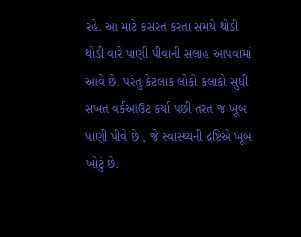રહે. આ માટે કસરત કરતા સમયે થોડી થોડી વારે પાણી પીવાની સલાહ આપવામાં આવે છે. પરંતુ કેટલાક લોકો કલાકો સુધી સખત વર્કઆઉટ કર્યા પછી તરત જ ખૂબ પાણી પીવે છે , જે સ્વાસ્થ્યની દ્રષ્ટિએ ખૂબ ખોટું છે.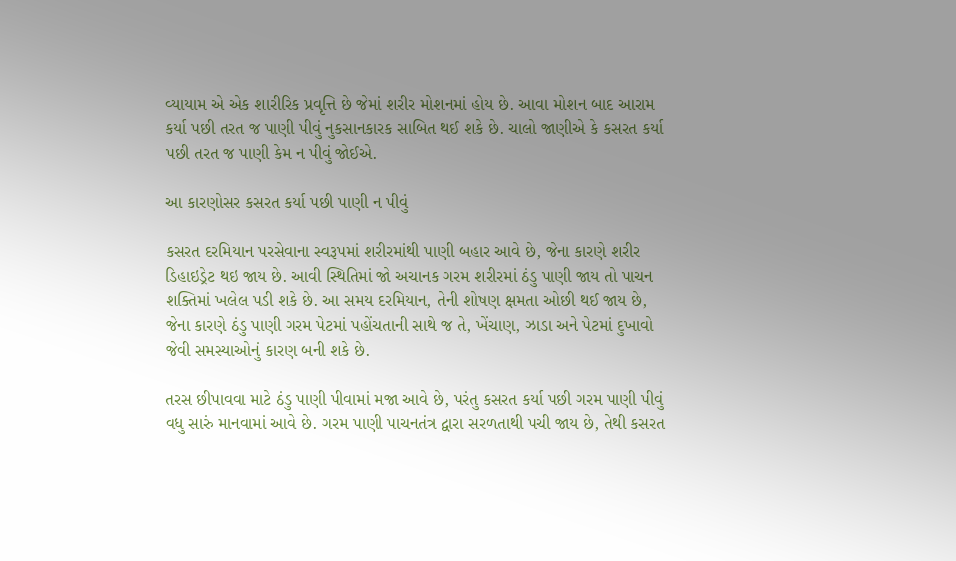વ્યાયામ એ એક શારીરિક પ્રવૃત્તિ છે જેમાં શરીર મોશનમાં હોય છે. આવા મોશન બાદ આરામ કર્યા પછી તરત જ પાણી પીવું નુકસાનકારક સાબિત થઈ શકે છે. ચાલો જાણીએ કે કસરત કર્યા પછી તરત જ પાણી કેમ ન પીવું જોઈએ.

આ કારણોસર કસરત કર્યા પછી પાણી ન પીવું

કસરત દરમિયાન પરસેવાના સ્વરૂપમાં શરીરમાંથી પાણી બહાર આવે છે, જેના કારણે શરીર ડિહાઇડ્રેટ થઇ જાય છે. આવી સ્થિતિમાં જો અચાનક ગરમ શરીરમાં ઠંડુ પાણી જાય તો પાચન શક્તિમાં ખલેલ પડી શકે છે. આ સમય દરમિયાન, તેની શોષણ ક્ષમતા ઓછી થઈ જાય છે, જેના કારણે ઠંડુ પાણી ગરમ પેટમાં પહોંચતાની સાથે જ તે, ખેંચાણ, ઝાડા અને પેટમાં દુખાવો જેવી સમસ્યાઓનું કારણ બની શકે છે.

તરસ છીપાવવા માટે ઠંડુ પાણી પીવામાં મજા આવે છે, પરંતુ કસરત કર્યા પછી ગરમ પાણી પીવું વધુ સારું માનવામાં આવે છે. ગરમ પાણી પાચનતંત્ર દ્વારા સરળતાથી પચી જાય છે, તેથી કસરત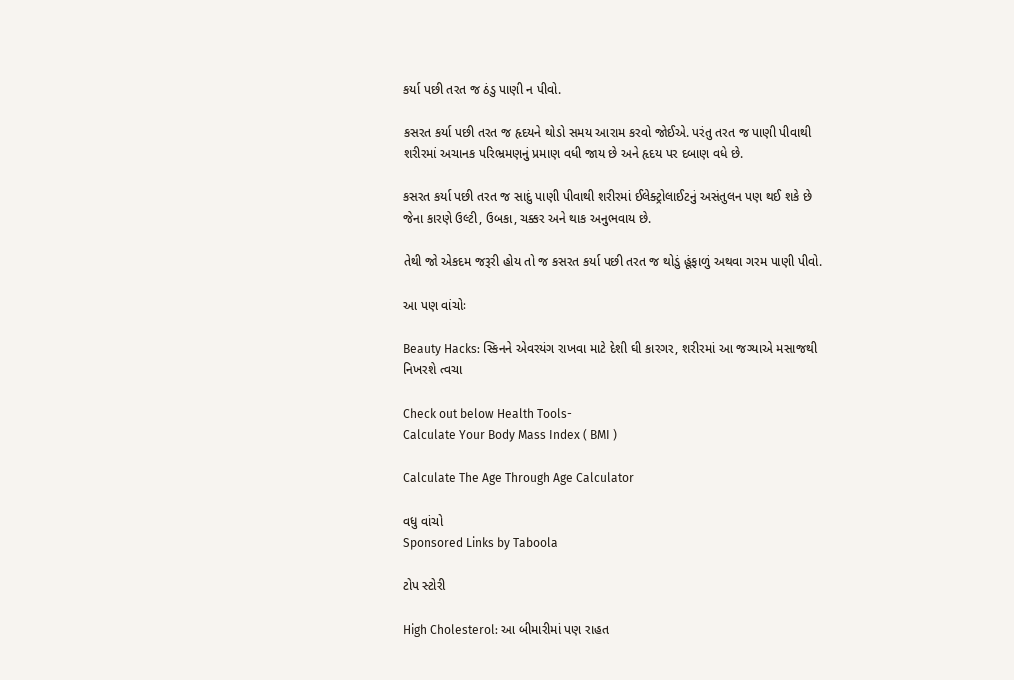કર્યા પછી તરત જ ઠંડુ પાણી ન પીવો.

કસરત કર્યા પછી તરત જ હૃદયને થોડો સમય આરામ કરવો જોઈએ. પરંતુ તરત જ પાણી પીવાથી શરીરમાં અચાનક પરિભ્રમણનું પ્રમાણ વધી જાય છે અને હૃદય પર દબાણ વધે છે.

કસરત કર્યા પછી તરત જ સાદું પાણી પીવાથી શરીરમાં ઈલેક્ટ્રોલાઈટનું અસંતુલન પણ થઈ શકે છે જેના કારણે ઉલ્ટી, ઉબકા, ચક્કર અને થાક અનુભવાય છે.

તેથી જો એકદમ જરૂરી હોય તો જ કસરત કર્યા પછી તરત જ થોડું હૂંફાળું અથવા ગરમ પાણી પીવો.

આ પણ વાંચોઃ

Beauty Hacks: સ્કિનને એવરયંગ રાખવા માટે દેશી ઘી કારગર, શરીરમાં આ જગ્યાએ મસાજથી નિખરશે ત્વચા

Check out below Health Tools-
Calculate Your Body Mass Index ( BMI )

Calculate The Age Through Age Calculator

વધુ વાંચો
Sponsored Links by Taboola

ટોપ સ્ટોરી

High Cholesterol: આ બીમારીમાં પણ રાહત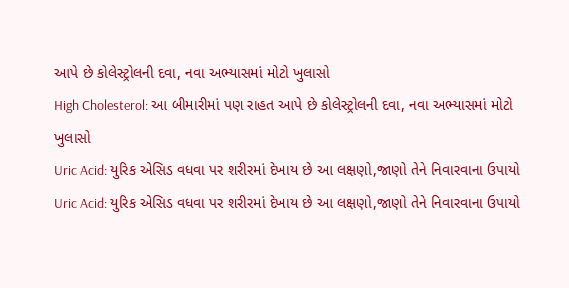આપે છે કોલેસ્ટ્રોલની દવા, નવા અભ્યાસમાં મોટો ખુલાસો
High Cholesterol: આ બીમારીમાં પણ રાહત આપે છે કોલેસ્ટ્રોલની દવા, નવા અભ્યાસમાં મોટો ખુલાસો
Uric Acid: યુરિક એસિડ વધવા પર શરીરમાં દેખાય છે આ લક્ષણો,જાણો તેને નિવારવાના ઉપાયો
Uric Acid: યુરિક એસિડ વધવા પર શરીરમાં દેખાય છે આ લક્ષણો,જાણો તેને નિવારવાના ઉપાયો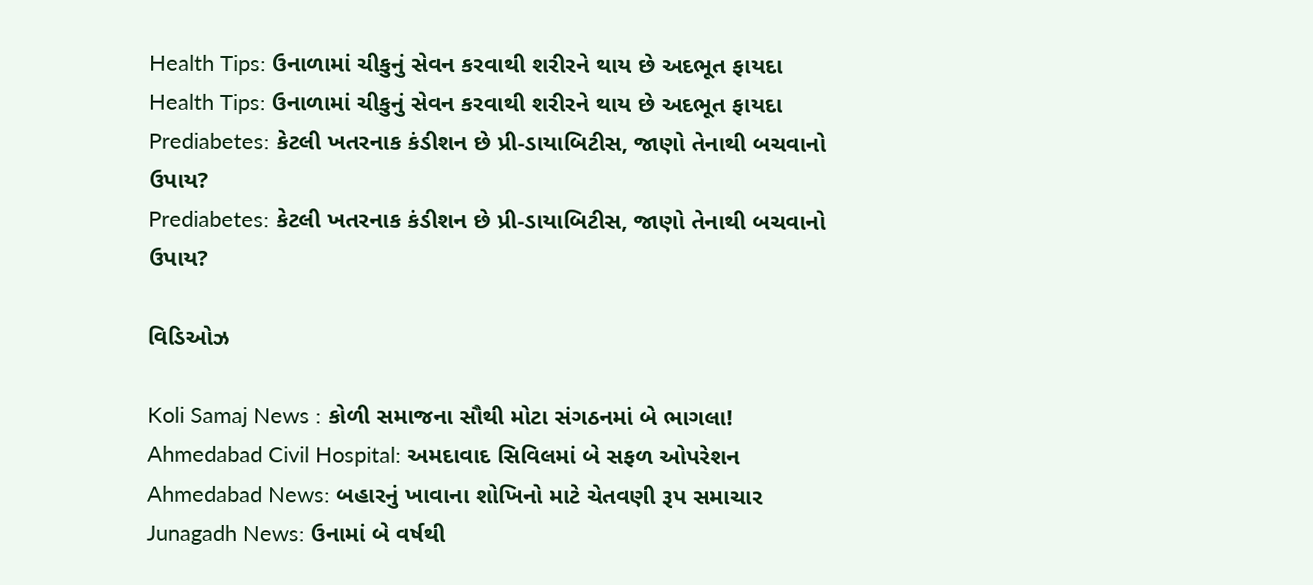Health Tips: ઉનાળામાં ચીકુનું સેવન કરવાથી શરીરને થાય છે અદભૂત ફાયદા
Health Tips: ઉનાળામાં ચીકુનું સેવન કરવાથી શરીરને થાય છે અદભૂત ફાયદા
Prediabetes: કેટલી ખતરનાક કંડીશન છે પ્રી-ડાયાબિટીસ, જાણો તેનાથી બચવાનો ઉપાય?
Prediabetes: કેટલી ખતરનાક કંડીશન છે પ્રી-ડાયાબિટીસ, જાણો તેનાથી બચવાનો ઉપાય?

વિડિઓઝ

Koli Samaj News : કોળી સમાજના સૌથી મોટા સંગઠનમાં બે ભાગલા!
Ahmedabad Civil Hospital: અમદાવાદ સિવિલમાં બે સફળ ઓપરેશન
Ahmedabad News: બહારનું ખાવાના શોખિનો માટે ચેતવણી રૂપ સમાચાર
Junagadh News: ઉનામાં બે વર્ષથી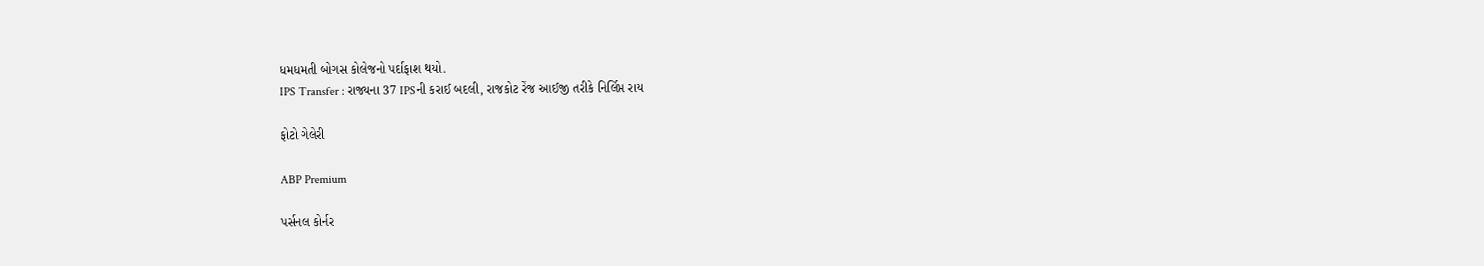ધમધમતી બોગસ કોલેજનો પર્દાફાશ થયો.
IPS Transfer : રાજ્યના 37 IPSની કરાઈ બદલી, રાજકોટ રેંજ આઈજી તરીકે નિર્લિપ્ત રાય

ફોટો ગેલેરી

ABP Premium

પર્સનલ કોર્નર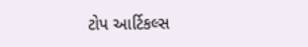ટોપ આર્ટિકલ્સ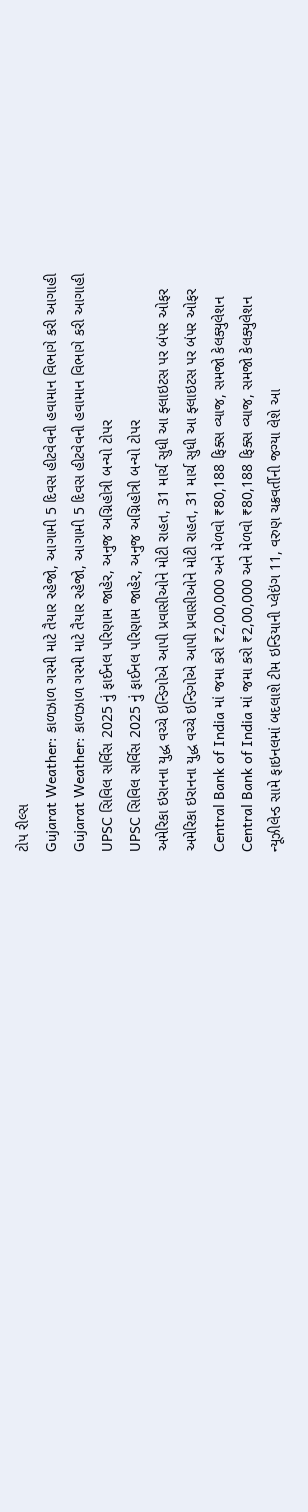ટોપ રીલ્સ
Gujarat Weather: કાળઝાળ ગરમી માટે તૈયાર રહેજો, આગામી 5 દિવસ હીટવેવની હવામાન વિભાગે કરી આગાહી
Gujarat Weather: કાળઝાળ ગરમી માટે તૈયાર રહેજો, આગામી 5 દિવસ હીટવેવની હવામાન વિભાગે કરી આગાહી
UPSC સિવિલ સર્વિસ 2025 નું ફાઈનલ પરિણામ જાહેર, અનુજ અગ્નિહોત્રી બન્યો ટોપર
UPSC સિવિલ સર્વિસ 2025 નું ફાઈનલ પરિણામ જાહેર, અનુજ અગ્નિહોત્રી બન્યો ટોપર
અમેરિકા ઇરાનના યુદ્ધ વચ્ચે ઇન્ડિગોએ આપી પ્રવાસીઓને મોટી રાહત, 31 માર્ચ સુધી આ ફ્લાઇટસ પર બંપર ઓફર
અમેરિકા ઇરાનના યુદ્ધ વચ્ચે ઇન્ડિગોએ આપી પ્રવાસીઓને મોટી રાહત, 31 માર્ચ સુધી આ ફ્લાઇટસ પર બંપર ઓફર
Central Bank of India માં જમા કરો ₹2,00,000 અને મેળવો ₹80,188 ફિક્સ વ્યાજ, સમજો કેલક્યુલેશન
Central Bank of India માં જમા કરો ₹2,00,000 અને મેળવો ₹80,188 ફિક્સ વ્યાજ, સમજો કેલક્યુલેશન
ન્યૂઝીલેન્ડ સામે ફાઇનલમાં બદલાશે ટીમ ઇન્ડિયાની પ્લેઇંગ 11, વરુણ ચક્રવર્તીની જગ્યા લેશે આ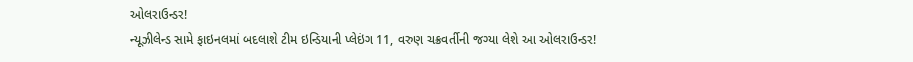ઓલરાઉન્ડર!
ન્યૂઝીલેન્ડ સામે ફાઇનલમાં બદલાશે ટીમ ઇન્ડિયાની પ્લેઇંગ 11, વરુણ ચક્રવર્તીની જગ્યા લેશે આ ઓલરાઉન્ડર!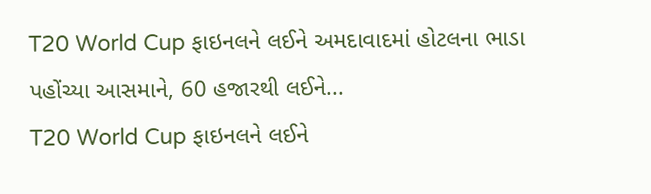T20 World Cup ફાઇનલને લઈને અમદાવાદમાં હોટલના ભાડા પહોંચ્યા આસમાને, 60 હજારથી લઈને...
T20 World Cup ફાઇનલને લઈને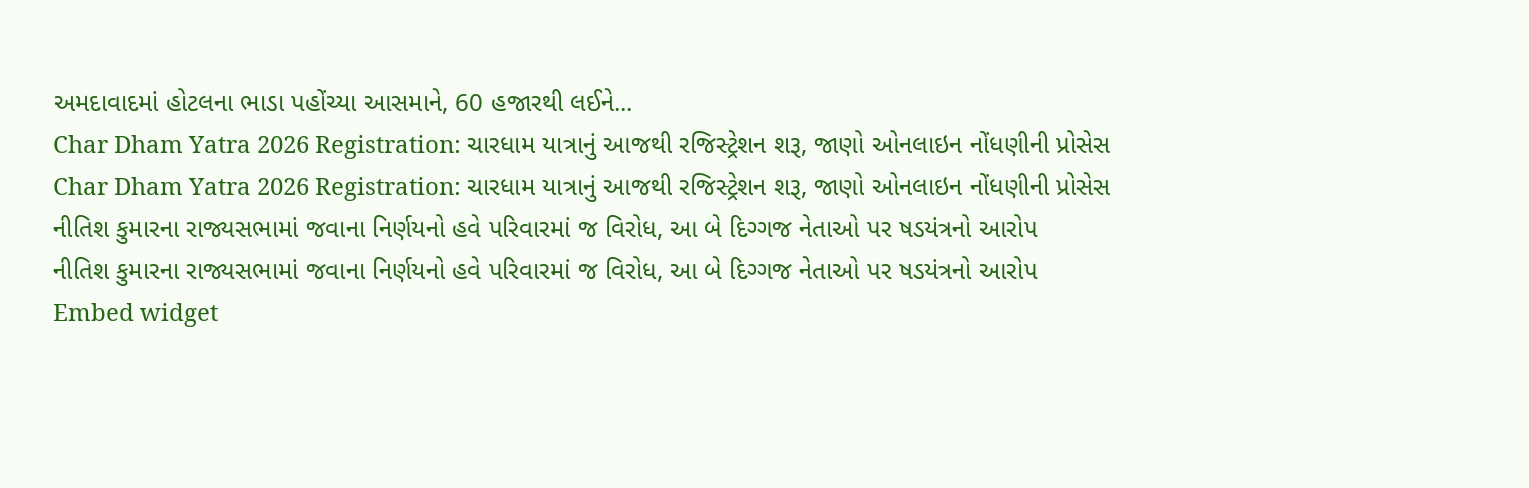અમદાવાદમાં હોટલના ભાડા પહોંચ્યા આસમાને, 60 હજારથી લઈને...
Char Dham Yatra 2026 Registration: ચારધામ યાત્રાનું આજથી રજિસ્ટ્રેશન શરૂ, જાણો ઓનલાઇન નોંધણીની પ્રોસેસ
Char Dham Yatra 2026 Registration: ચારધામ યાત્રાનું આજથી રજિસ્ટ્રેશન શરૂ, જાણો ઓનલાઇન નોંધણીની પ્રોસેસ
નીતિશ કુમારના રાજ્યસભામાં જવાના નિર્ણયનો હવે પરિવારમાં જ વિરોધ, આ બે દિગ્ગજ નેતાઓ પર ષડયંત્રનો આરોપ
નીતિશ કુમારના રાજ્યસભામાં જવાના નિર્ણયનો હવે પરિવારમાં જ વિરોધ, આ બે દિગ્ગજ નેતાઓ પર ષડયંત્રનો આરોપ
Embed widget